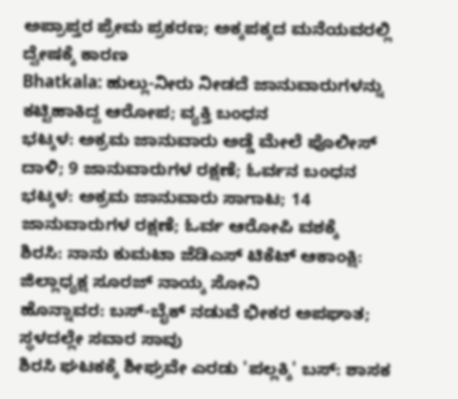ಅಪ್ರಾಪ್ತರ ಪ್ರೇಮ ಪ್ರಕರಣ; ಅಕ್ಕಪಕ್ಕದ ಮನೆಯವರಲ್ಲಿ ದ್ವೇಷಕ್ಕೆ ಕಾರಣ
Bhatkala: ಹುಲ್ಲು-ನೀರು ನೀಡದೆ ಜಾನುವಾರುಗಳನ್ನು ಕಟ್ಟಿಹಾಕಿದ್ದ ಆರೋಪ; ವ್ಯಕ್ತಿ ಬಂಧನ
ಭಟ್ಕಳ: ಅಕ್ರಮ ಜಾನುವಾರು ಅಡ್ಡೆ ಮೇಲೆ ಪೊಲೀಸ್ ದಾಳಿ; 9 ಜಾನುವಾರುಗಳ ರಕ್ಷಣೆ; ಓರ್ವನ ಬಂಧನ
ಭಟ್ಕಳ: ಅಕ್ರಮ ಜಾನುವಾರು ಸಾಗಾಟ; 14 ಜಾನುವಾರುಗಳ ರಕ್ಷಣೆ; ಓರ್ವ ಆರೋಪಿ ವಶಕ್ಕೆ
ಶಿರಸಿ: ನಾನು ಕುಮಟಾ ಜೆಡಿಎಸ್ ಟಿಕೆಟ್ ಆಕಾಂಕ್ಷಿ: ಜಿಲ್ಲಾಧ್ಯಕ್ಷ ಸೂರಜ್ ನಾಯ್ಕ ಸೋನಿ
ಹೊನ್ನಾವರ: ಬಸ್-ಬೈಕ್ ನಡುವೆ ಭೀಕರ ಅಪಘಾತ; ಸ್ಥಳದಲ್ಲೇ ಸವಾರ ಸಾವು
ಶಿರಸಿ ಘಟಕಕ್ಕೆ ಶೀಘ್ರವೇ ಎರಡು 'ಪಲ್ಲಕ್ಕಿ' ಬಸ್: ಶಾಸಕ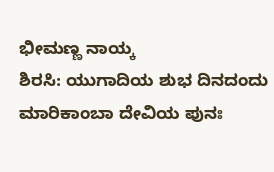ಭೀಮಣ್ಣ ನಾಯ್ಕ
ಶಿರಸಿ: ಯುಗಾದಿಯ ಶುಭ ದಿನದಂದು ಮಾರಿಕಾಂಬಾ ದೇವಿಯ ಪುನಃ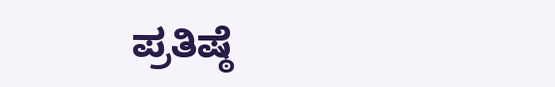ಪ್ರತಿಷ್ಠೆ